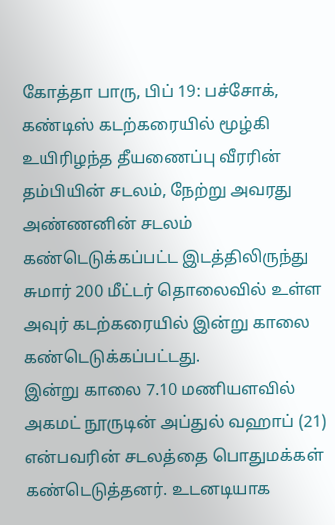கோத்தா பாரு, பிப் 19: பச்சோக், கண்டிஸ் கடற்கரையில் மூழ்கி உயிரிழந்த தீயணைப்பு வீரரின் தம்பியின் சடலம், நேற்று அவரது அண்ணனின் சடலம் கண்டெடுக்கப்பட்ட இடத்திலிருந்து சுமார் 200 மீட்டர் தொலைவில் உள்ள அவுர் கடற்கரையில் இன்று காலை கண்டெடுக்கப்பட்டது.
இன்று காலை 7.10 மணியளவில் அகமட் நூருடின் அப்துல் வஹாப் (21) என்பவரின் சடலத்தை பொதுமக்கள் கண்டெடுத்தனர். உடனடியாக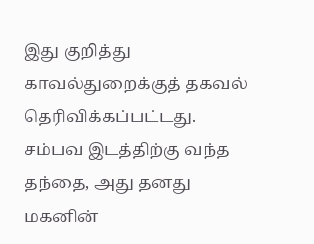இது குறித்து காவல்துறைக்குத் தகவல் தெரிவிக்கப்பட்டது.
சம்பவ இடத்திற்கு வந்த தந்தை, அது தனது மகனின்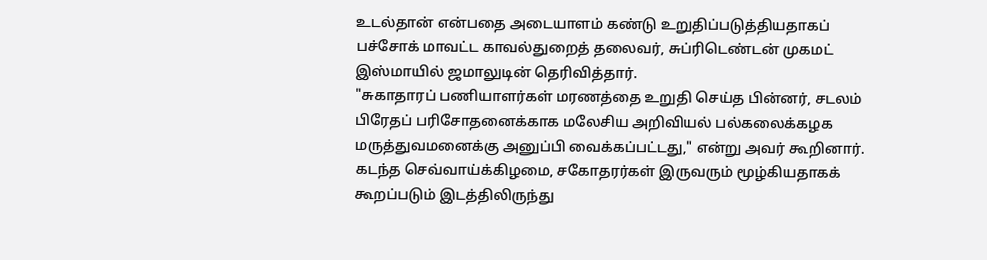உடல்தான் என்பதை அடையாளம் கண்டு உறுதிப்படுத்தியதாகப் பச்சோக் மாவட்ட காவல்துறைத் தலைவர், சுப்ரிடெண்டன் முகமட் இஸ்மாயில் ஜமாலுடின் தெரிவித்தார்.
"சுகாதாரப் பணியாளர்கள் மரணத்தை உறுதி செய்த பின்னர், சடலம் பிரேதப் பரிசோதனைக்காக மலேசிய அறிவியல் பல்கலைக்கழக மருத்துவமனைக்கு அனுப்பி வைக்கப்பட்டது," என்று அவர் கூறினார்.
கடந்த செவ்வாய்க்கிழமை, சகோதரர்கள் இருவரும் மூழ்கியதாகக் கூறப்படும் இடத்திலிருந்து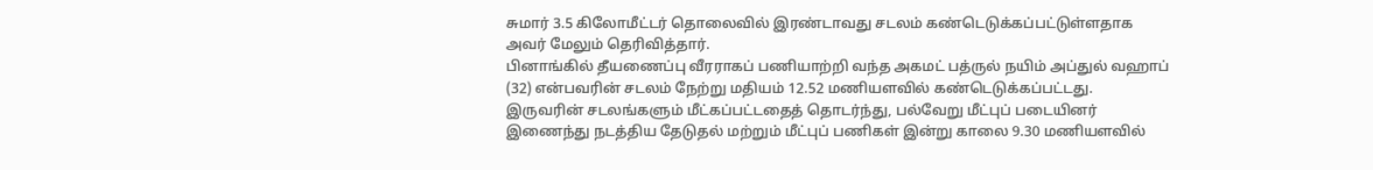சுமார் 3.5 கிலோமீட்டர் தொலைவில் இரண்டாவது சடலம் கண்டெடுக்கப்பட்டுள்ளதாக அவர் மேலும் தெரிவித்தார்.
பினாங்கில் தீயணைப்பு வீரராகப் பணியாற்றி வந்த அகமட் பத்ருல் நயிம் அப்துல் வஹாப் (32) என்பவரின் சடலம் நேற்று மதியம் 12.52 மணியளவில் கண்டெடுக்கப்பட்டது.
இருவரின் சடலங்களும் மீட்கப்பட்டதைத் தொடர்ந்து, பல்வேறு மீட்புப் படையினர் இணைந்து நடத்திய தேடுதல் மற்றும் மீட்புப் பணிகள் இன்று காலை 9.30 மணியளவில்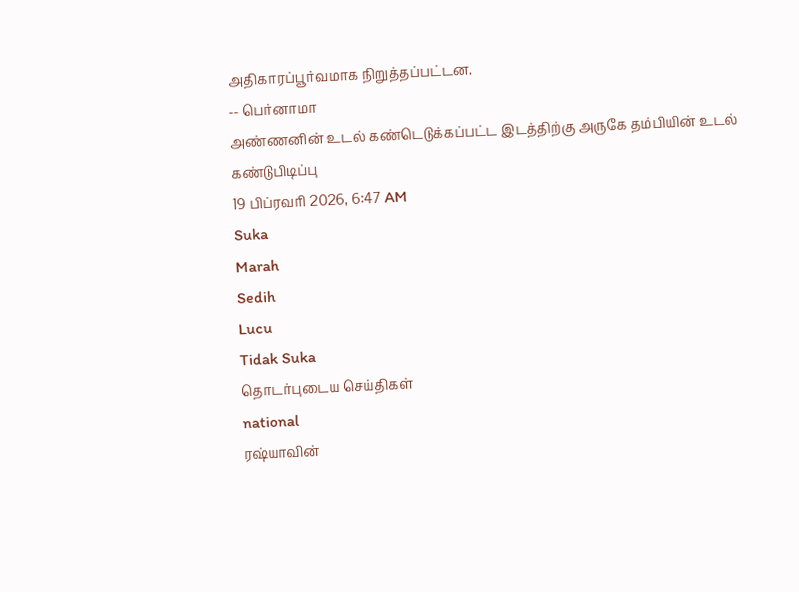அதிகாரப்பூர்வமாக நிறுத்தப்பட்டன.
-- பெர்னாமா
அண்ணனின் உடல் கண்டெடுக்கப்பட்ட இடத்திற்கு அருகே தம்பியின் உடல் கண்டுபிடிப்பு
19 பிப்ரவரி 2026, 6:47 AM
Suka
Marah
Sedih
Lucu
Tidak Suka
தொடர்புடைய செய்திகள்
national
ரஷ்யாவின்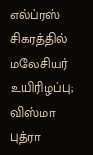எல்ப்ரஸ் சிகரத்தில் மலேசியர் உயிரிழப்பு; விஸ்மா புத்ரா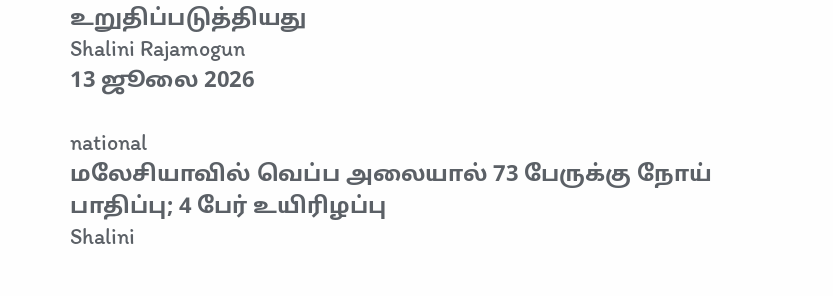உறுதிப்படுத்தியது
Shalini Rajamogun
13 ஜூலை 2026

national
மலேசியாவில் வெப்ப அலையால் 73 பேருக்கு நோய் பாதிப்பு; 4 பேர் உயிரிழப்பு
Shalini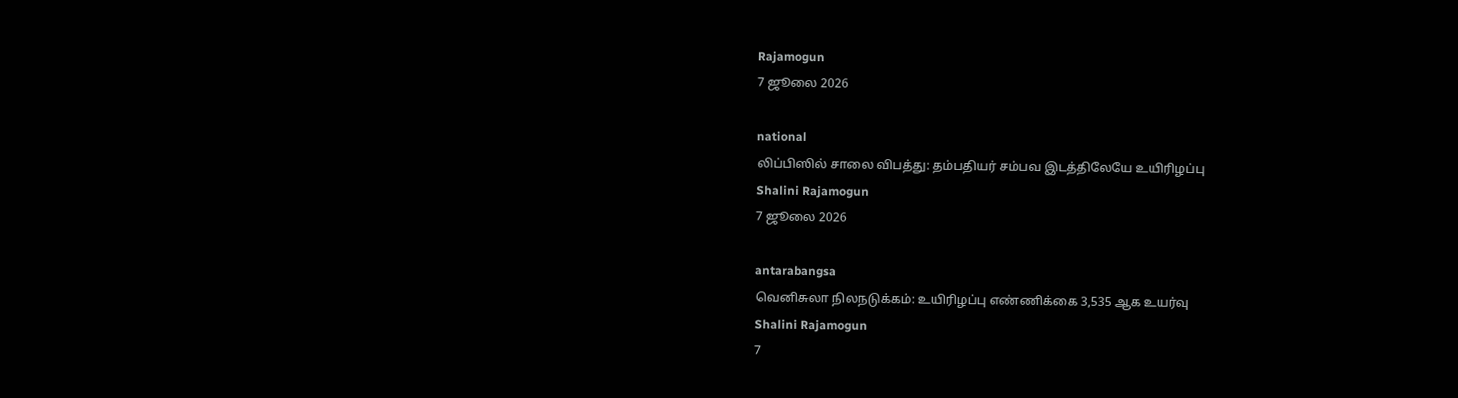Rajamogun
7 ஜூலை 2026

national
லிப்பிஸில் சாலை விபத்து: தம்பதியர் சம்பவ இடத்திலேயே உயிரிழப்பு
Shalini Rajamogun
7 ஜூலை 2026

antarabangsa
வெனிசுலா நிலநடுக்கம்: உயிரிழப்பு எண்ணிக்கை 3,535 ஆக உயர்வு
Shalini Rajamogun
7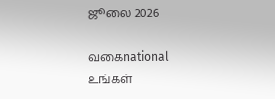ஜூலை 2026

வகைnational
உங்கள்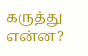கருத்து என்ன?